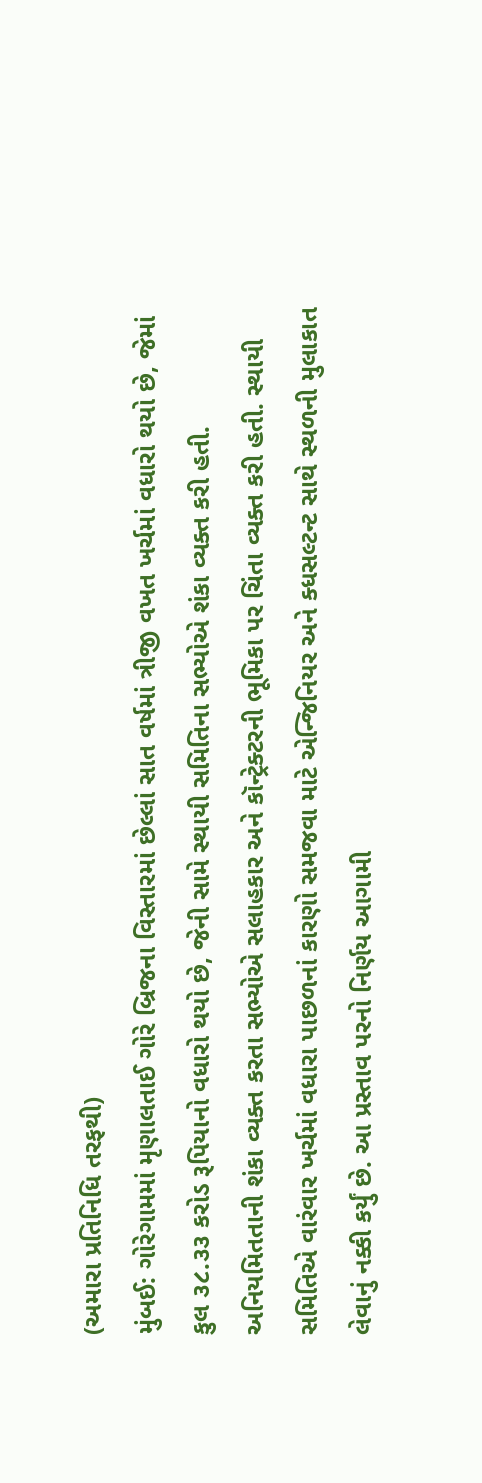(અમારા પ્રતિનિધિ તરફથી)
મુંબઈ: ગોરેગામમાં મૃણાલતાઈ ગોરે બ્રિજના વિસ્તારમાં છેલ્લાં સાત વર્ષમાં ત્રીજી વખત ખર્ચમાં વધારો થયો છે, જેમાં કુલ ૩૮.૩૩ કરોડ રૂપિયાનો વધારો થયો છે, જેની સામે સ્થાયી સમિતિના સભ્યોએ શંકા વ્યક્ત કરી હતી. અનિયમિતતાની શંકા વ્યક્ત કરતા સભ્યોએ સલાહકાર અને કૉન્ટ્રેક્ટરની ભૂમિકા પર ચિંતા વ્યક્ત કરી હતી. સ્થાયી સમિતિએ વારંવાર ખર્ચમાં વધારા પાછળનાં કારણો સમજવા માટે એન્જિનિયર અને ક્ધસલ્ટન્ટ સાથે સ્થળની મુલાકાત લેવાનું નક્કી કર્યું છે. આ પ્રસ્તાવ પરનો નિર્ણય આગામી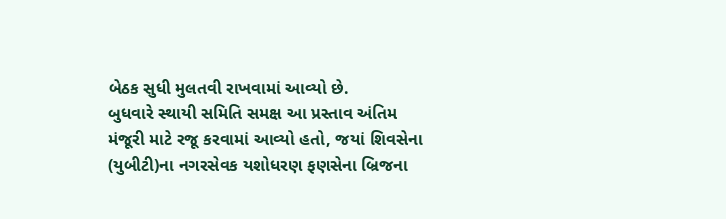બેઠક સુધી મુલતવી રાખવામાં આવ્યો છે.
બુધવારે સ્થાયી સમિતિ સમક્ષ આ પ્રસ્તાવ અંતિમ મંજૂરી માટે રજૂ કરવામાં આવ્યો હતો, જયાં શિવસેના (યુબીટી)ના નગરસેવક યશોધરણ ફણસેના બ્રિજના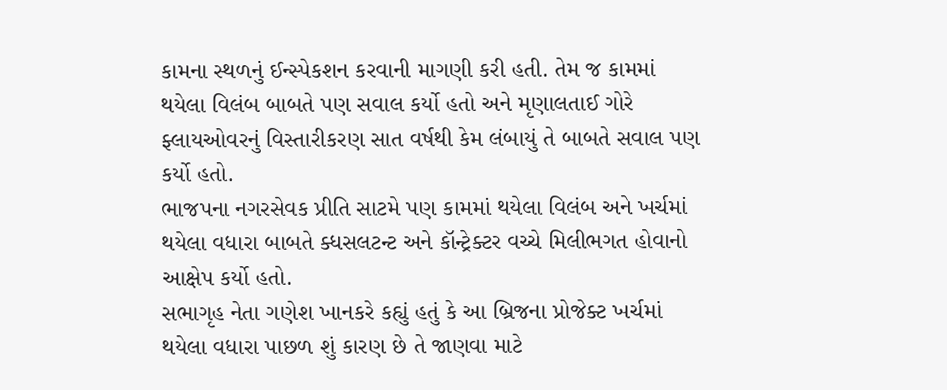કામના સ્થળનું ઈન્સ્પેકશન કરવાની માગણી કરી હતી. તેમ જ કામમાં થયેલા વિલંબ બાબતે પણ સવાલ કર્યો હતો અને મૃણાલતાઈ ગોરે ફ્લાયઓવરનું વિસ્તારીકરણ સાત વર્ષથી કેમ લંબાયું તે બાબતે સવાલ પણ કર્યો હતો.
ભાજપના નગરસેવક પ્રીતિ સાટમે પણ કામમાં થયેલા વિલંબ અને ખર્ચમાં થયેલા વધારા બાબતે ક્ધસલટન્ટ અને કૉન્ટ્રેક્ટર વચ્ચે મિલીભગત હોવાનો આક્ષેપ કર્યો હતો.
સભાગૃહ નેતા ગણેશ ખાનકરે કહ્યું હતું કે આ બ્રિજના પ્રોજેક્ટ ખર્ચમાં થયેલા વધારા પાછળ શું કારણ છે તે જાણવા માટે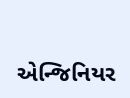એન્જિનિયર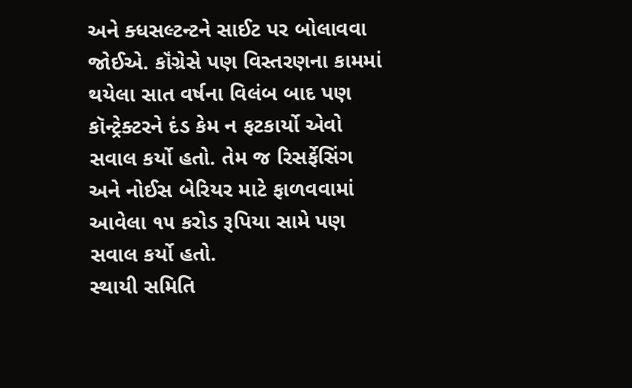અને ક્ધસલ્ટન્ટને સાઈટ પર બોલાવવા જોઈએ. કૉંગ્રેસે પણ વિસ્તરણના કામમાં થયેલા સાત વર્ષના વિલંબ બાદ પણ કૉન્ટ્રેક્ટરને દંડ કેમ ન ફટકાર્યો એવો સવાલ કર્યો હતો. તેમ જ રિસર્ફેસિંગ અને નોઈસ બેરિયર માટે ફાળવવામાં આવેલા ૧૫ કરોડ રૂપિયા સામે પણ સવાલ કર્યો હતો.
સ્થાયી સમિતિ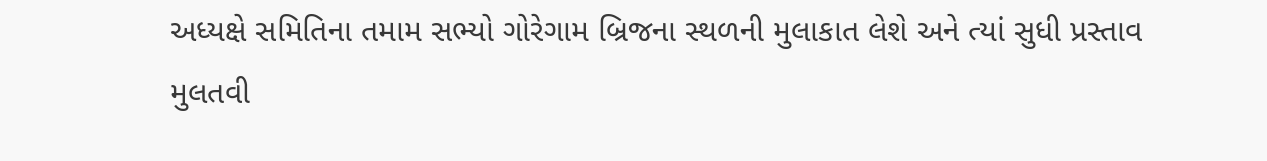અધ્યક્ષે સમિતિના તમામ સભ્યો ગોરેગામ બ્રિજના સ્થળની મુલાકાત લેશે અને ત્યાં સુધી પ્રસ્તાવ મુલતવી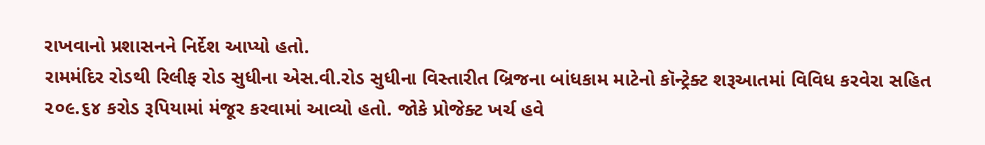રાખવાનો પ્રશાસનને નિર્દેશ આપ્યો હતો.
રામમંદિર રોડથી રિલીફ રોડ સુધીના એસ.વી.રોડ સુધીના વિસ્તારીત બ્રિજના બાંધકામ માટેનો કૉન્ટ્રેક્ટ શરૂઆતમાં વિવિધ કરવેરા સહિત ૨૦૯.૬૪ કરોડ રૂપિયામાં મંજૂર કરવામાં આવ્યો હતો. જોકે પ્રોજેક્ટ ખર્ચ હવે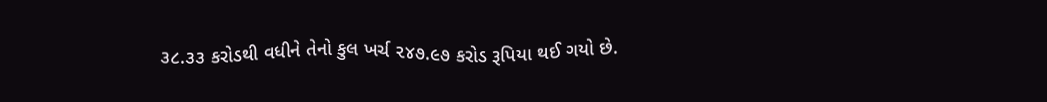૩૮.૩૩ કરોડથી વધીને તેનો કુલ ખર્ચ ૨૪૭.૯૭ કરોડ રૂપિયા થઈ ગયો છે.